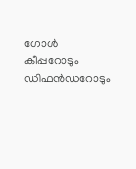ഗോള്‍ കീപ്പറോടും ഡിഫന്‍ഡറോടും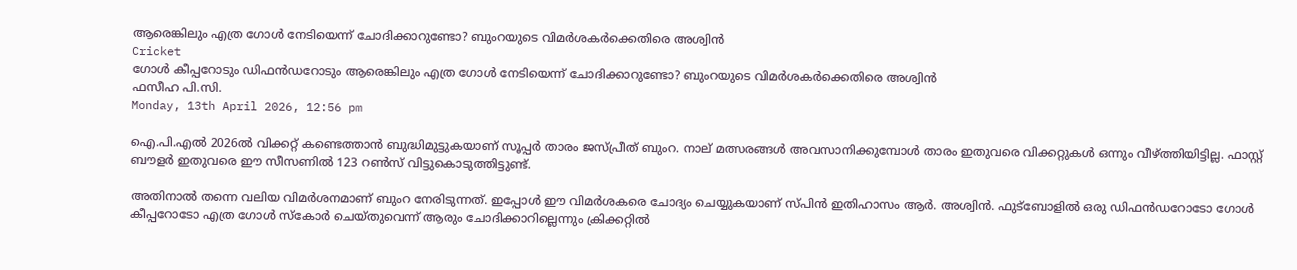ആരെങ്കിലും എത്ര ഗോള്‍ നേടിയെന്ന് ചോദിക്കാറുണ്ടോ? ബുംറയുടെ വിമര്‍ശകര്‍ക്കെതിരെ അശ്വിന്‍
Cricket
ഗോള്‍ കീപ്പറോടും ഡിഫന്‍ഡറോടും ആരെങ്കിലും എത്ര ഗോള്‍ നേടിയെന്ന് ചോദിക്കാറുണ്ടോ? ബുംറയുടെ വിമര്‍ശകര്‍ക്കെതിരെ അശ്വിന്‍
ഫസീഹ പി.സി.
Monday, 13th April 2026, 12:56 pm

ഐ.പി.എല്‍ 2026ല്‍ വിക്കറ്റ് കണ്ടെത്താന്‍ ബുദ്ധിമുട്ടുകയാണ് സൂപ്പര്‍ താരം ജസ്പ്രീത് ബുംറ. നാല് മത്സരങ്ങൾ അവസാനിക്കുമ്പോള്‍ താരം ഇതുവരെ വിക്കറ്റുകള്‍ ഒന്നും വീഴ്ത്തിയിട്ടില്ല. ഫാസ്റ്റ് ബൗളര്‍ ഇതുവരെ ഈ സീസണില്‍ 123 റണ്‍സ് വിട്ടുകൊടുത്തിട്ടുണ്ട്.

അതിനാല്‍ തന്നെ വലിയ വിമര്‍ശനമാണ് ബുംറ നേരിടുന്നത്. ഇപ്പോള്‍ ഈ വിമര്‍ശകരെ ചോദ്യം ചെയ്യുകയാണ് സ്പിന്‍ ഇതിഹാസം ആര്‍. അശ്വിന്‍. ഫുട്‌ബോളില്‍ ഒരു ഡിഫന്‍ഡറോടോ ഗോള്‍ കീപ്പറോടോ എത്ര ഗോള്‍ സ്‌കോര്‍ ചെയ്തുവെന്ന് ആരും ചോദിക്കാറില്ലെന്നും ക്രിക്കറ്റില്‍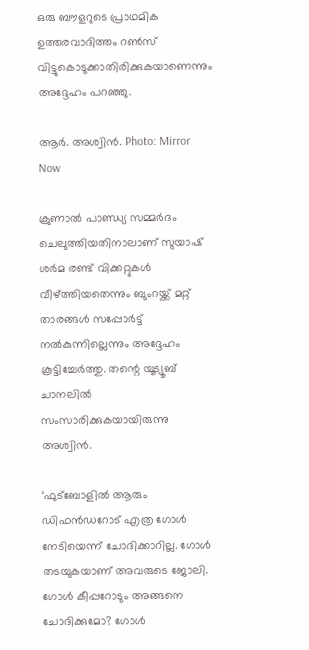ഒരു ബൗളറുടെ പ്രാഥമിക ഉത്തരവാദിത്തം റണ്‍സ് വിട്ടുകൊടുക്കാതിരിക്കുകയാണെന്നും അദ്ദേഹം പറഞ്ഞു.

ആർ. അശ്വിൻ. Photo: Mirror Now

ക്രുണാല്‍ പാണ്ഡ്യ സമ്മര്‍ദം ചെലുത്തിയതിനാലാണ് സുയാഷ് ശര്‍മ രണ്ട് വിക്കറ്റുകള്‍ വീഴ്ത്തിയതെന്നും ബുംറയ്ക്ക് മറ്റ് താരങ്ങള്‍ സപ്പോര്‍ട്ട് നല്‍കുന്നില്ലെന്നും അദ്ദേഹം കൂട്ടിച്ചേര്‍ത്തു. തന്റെ യൂട്യൂബ് ചാനലില്‍ സംസാരിക്കുകയായിരുന്നു അശ്വിന്‍.

‘ഫുട്‌ബോളില്‍ ആരും ഡിഫന്‍ഡറോട് എത്ര ഗോള്‍ നേടിയെന്ന് ചോദിക്കാറില്ല. ഗോള്‍ തടയുകയാണ് അവരുടെ ജോലി. ഗോള്‍ കീപ്പറോടും അങ്ങനെ ചോദിക്കുമോ? ഗോള്‍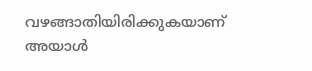വഴങ്ങാതിയിരിക്കുകയാണ് അയാള്‍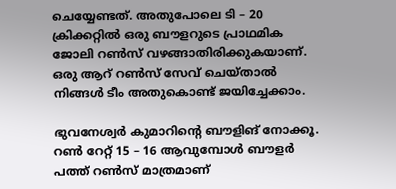ചെയ്യേണ്ടത്. അതുപോലെ ടി – 20 ക്രിക്കറ്റില്‍ ഒരു ബൗളറുടെ പ്രാഥമിക ജോലി റണ്‍സ് വഴങ്ങാതിരിക്കുകയാണ്. ഒരു ആറ് റണ്‍സ് സേവ് ചെയ്താല്‍ നിങ്ങള്‍ ടീം അതുകൊണ്ട് ജയിച്ചേക്കാം.

ഭുവനേശ്വര്‍ കുമാറിന്റെ ബൗളിങ് നോക്കൂ. റണ്‍ റേറ്റ് 15 – 16 ആവുമ്പോള്‍ ബൗളര്‍ പത്ത് റണ്‍സ് മാത്രമാണ്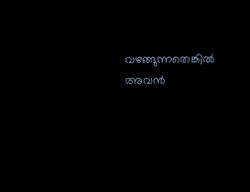വഴങ്ങുന്നതെങ്കില്‍ അവന്‍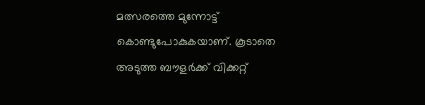മത്സരത്തെ മുന്നോട്ട് കൊണ്ടുപോകുകയാണ്. കൂടാതെ അടുത്ത ബൗളര്‍ക്ക് വിക്കറ്റ്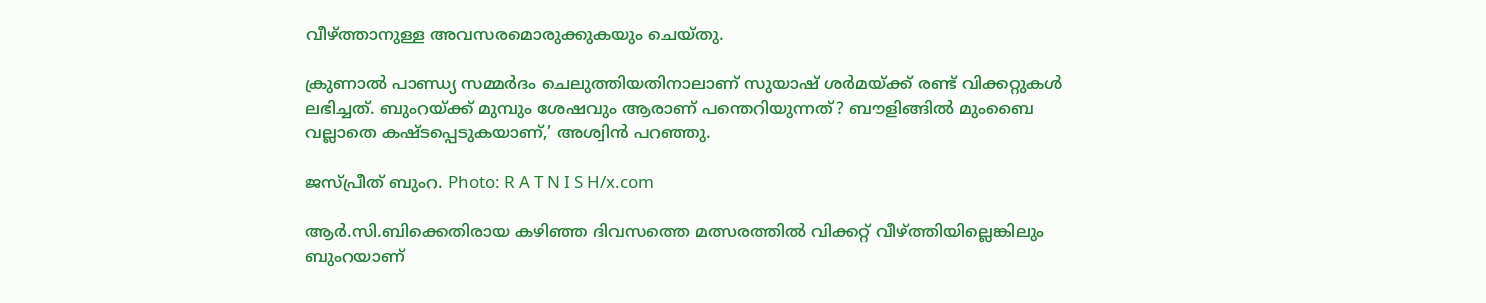വീഴ്ത്താനുള്ള അവസരമൊരുക്കുകയും ചെയ്തു.

ക്രുണാല്‍ പാണ്ഡ്യ സമ്മര്‍ദം ചെലുത്തിയതിനാലാണ് സുയാഷ് ശര്‍മയ്ക്ക് രണ്ട് വിക്കറ്റുകള്‍ ലഭിച്ചത്. ബുംറയ്ക്ക് മുമ്പും ശേഷവും ആരാണ് പന്തെറിയുന്നത്? ബൗളിങ്ങില്‍ മുംബൈ വല്ലാതെ കഷ്ടപ്പെടുകയാണ്,’ അശ്വിന്‍ പറഞ്ഞു.

ജസ്പ്രീത് ബുംറ. Photo: R A T N I S H/x.com

ആര്‍.സി.ബിക്കെതിരായ കഴിഞ്ഞ ദിവസത്തെ മത്സരത്തില്‍ വിക്കറ്റ് വീഴ്ത്തിയില്ലെങ്കിലും ബുംറയാണ്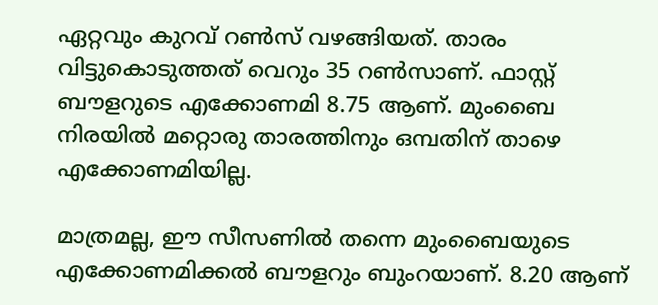ഏറ്റവും കുറവ് റണ്‍സ് വഴങ്ങിയത്. താരം വിട്ടുകൊടുത്തത് വെറും 35 റണ്‍സാണ്. ഫാസ്റ്റ് ബൗളറുടെ എക്കോണമി 8.75 ആണ്. മുംബൈ നിരയില്‍ മറ്റൊരു താരത്തിനും ഒമ്പതിന് താഴെ എക്കോണമിയില്ല.

മാത്രമല്ല, ഈ സീസണില്‍ തന്നെ മുംബൈയുടെ എക്കോണമിക്കല്‍ ബൗളറും ബുംറയാണ്. 8.20 ആണ്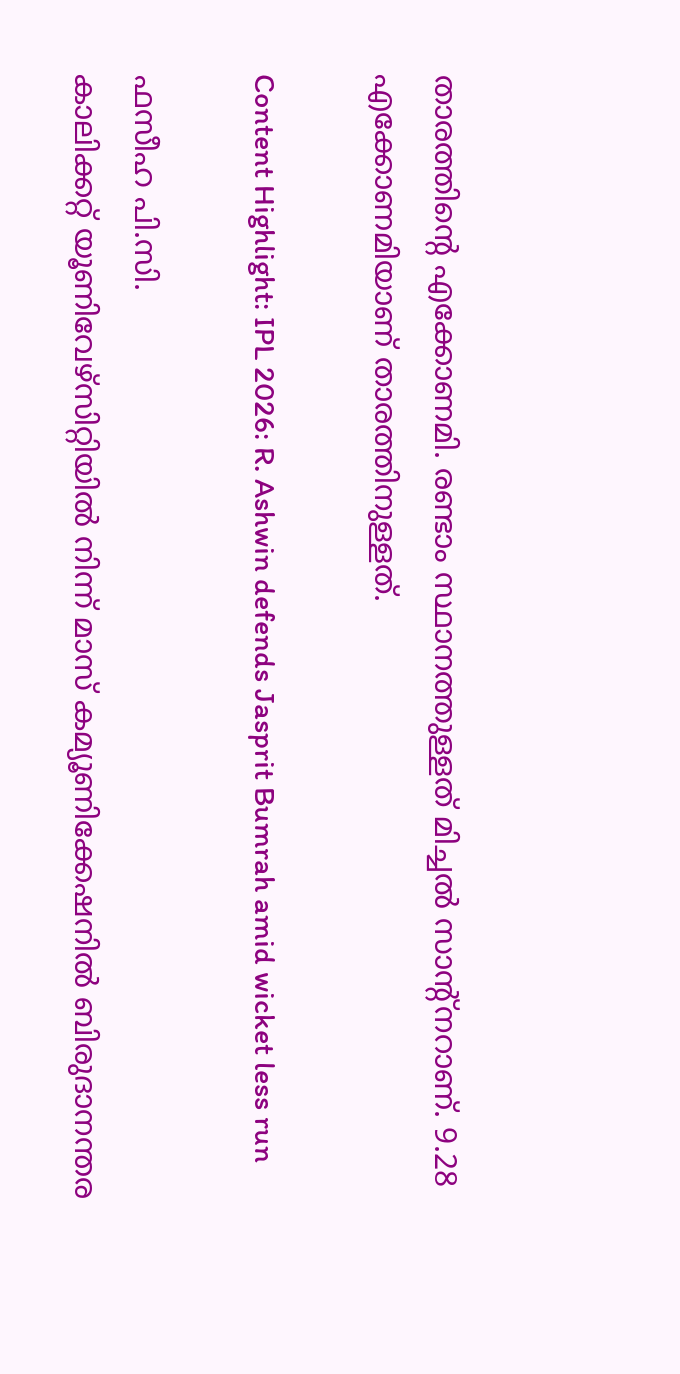താരത്തിന്റെ എക്കോണമി. രണ്ടാം സ്ഥാനത്തുള്ളത് മിച്ചല്‍ സാന്റ്‌നറാണ്. 9.28 എക്കോണമിയാണ് താരത്തിനുള്ളത്.

Content Highlight: IPL 2026: R. Ashwin defends Jasprit Bumrah amid wicket less run

ഫസീഹ പി.സി.
കാലിക്കറ്റ് യൂണിവേഴ്‌സിറ്റിയില്‍ നിന്ന് മാസ് കമ്യൂണിക്കേഷനില്‍ ബിരുദാനന്തര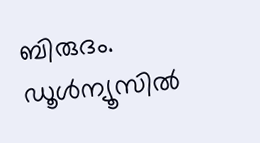ബിരുദം. ഡൂള്‍ന്യൂസില്‍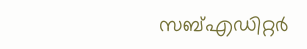സബ്എഡിറ്റര്‍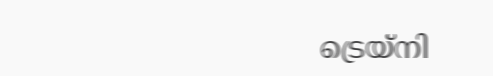ട്രെയ്‌നി